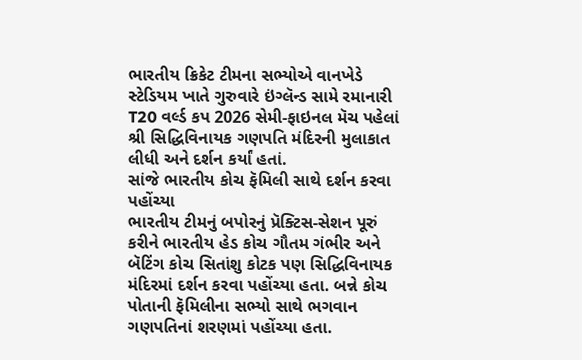ભારતીય ક્રિકેટ ટીમના સભ્યોએ વાનખેડે સ્ટેડિયમ ખાતે ગુરુવારે ઇંગ્લૅન્ડ સામે રમાનારી T20 વર્લ્ડ કપ 2026 સેમી-ફાઇનલ મૅચ પહેલાં શ્રી સિદ્ધિવિનાયક ગણપતિ મંદિરની મુલાકાત લીધી અને દર્શન કર્યાં હતાં.
સાંજે ભારતીય કોચ ફૅમિલી સાથે દર્શન કરવા પહોંચ્યા
ભારતીય ટીમનું બપોરનું પ્રૅક્ટિસ-સેશન પૂરું કરીને ભારતીય હેડ કોચ ગૌતમ ગંભીર અને બૅટિંગ કોચ સિતાંશુ કોટક પણ સિદ્ધિવિનાયક મંદિરમાં દર્શન કરવા પહોંચ્યા હતા. બન્ને કોચ પોતાની ફૅમિલીના સભ્યો સાથે ભગવાન ગણપતિનાં શરણમાં પહોંચ્યા હતા.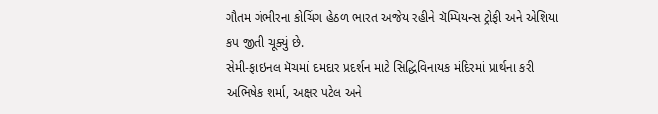ગૌતમ ગંભીરના કોચિંગ હેઠળ ભારત અજેય રહીને ચૅમ્પિયન્સ ટ્રોફી અને એશિયા કપ જીતી ચૂક્યું છે.
સેમી-ફાઇનલ મૅચમાં દમદાર પ્રદર્શન માટે સિદ્ધિવિનાયક મંદિરમાં પ્રાર્થના કરી અભિષેક શર્મા, અક્ષર પટેલ અને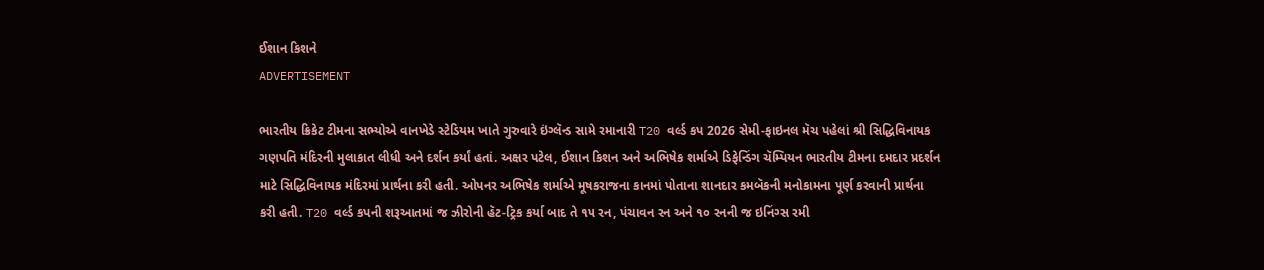ઈશાન કિશને
ADVERTISEMENT

ભારતીય ક્રિકેટ ટીમના સભ્યોએ વાનખેડે સ્ટેડિયમ ખાતે ગુરુવારે ઇંગ્લૅન્ડ સામે રમાનારી T20 વર્લ્ડ કપ 2026 સેમી-ફાઇનલ મૅચ પહેલાં શ્રી સિદ્ધિવિનાયક ગણપતિ મંદિરની મુલાકાત લીધી અને દર્શન કર્યાં હતાં. અક્ષર પટેલ, ઈશાન કિશન અને અભિષેક શર્માએ ડિફેન્ડિંગ ચૅમ્પિયન ભારતીય ટીમના દમદાર પ્રદર્શન માટે સિદ્ધિવિનાયક મંદિરમાં પ્રાર્થના કરી હતી. ઓપનર અભિષેક શર્માએ મૂષકરાજના કાનમાં પોતાના શાનદાર કમબૅકની મનોકામના પૂર્ણ કરવાની પ્રાર્થના કરી હતી. T20 વર્લ્ડ કપની શરૂઆતમાં જ ઝીરોની હૅટ-ટ્રિક કર્યા બાદ તે ૧૫ રન, પંચાવન રન અને ૧૦ રનની જ ઇનિંગ્સ રમી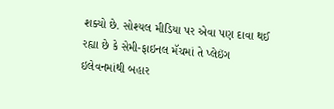શક્યો છે. સોશ્યલ મીડિયા પર એવા પણ દાવા થઈ રહ્યા છે કે સેમી-ફાઇનલ મૅચમાં તે પ્લેઇંગ ઇલેવનમાંથી બહાર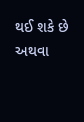થઈ શકે છે અથવા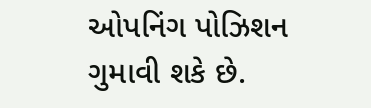ઓપનિંગ પોઝિશન ગુમાવી શકે છે.